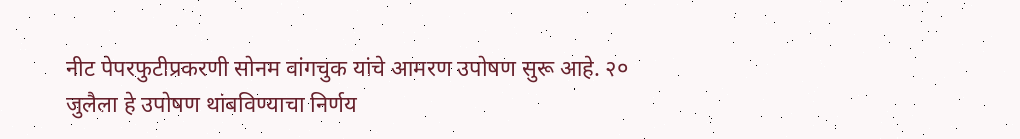नीट पेपरफुटीप्रकरणी सोनम वांगचुक यांचे आमरण उपोषण सुरू आहे. २० जुलैला हे उपोषण थांबविण्याचा निर्णय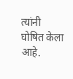त्यांनी घोषित केला आहे.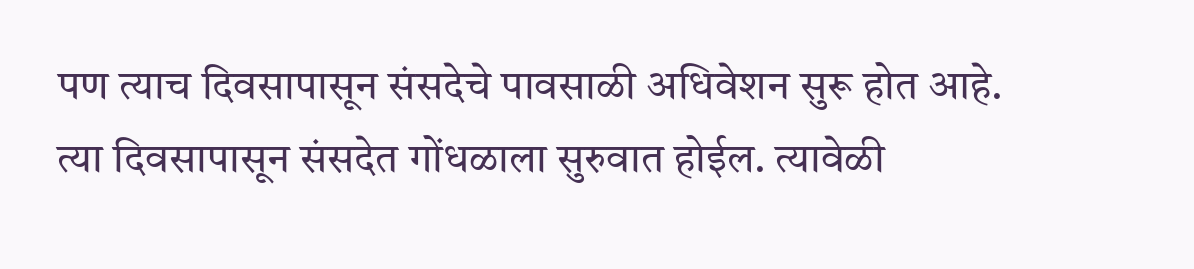पण त्याच दिवसापासून संसदेचे पावसाळी अधिवेशन सुरू होत आहे. त्या दिवसापासून संसदेत गोंधळाला सुरुवात होईल. त्यावेळी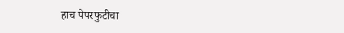हाच पेपरफुटीचा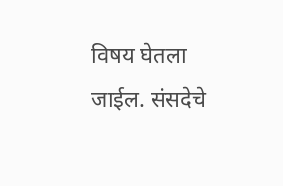विषय घेतला जाईल. संसदेचे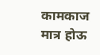कामकाज मात्र होऊ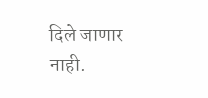दिले जाणार नाही.